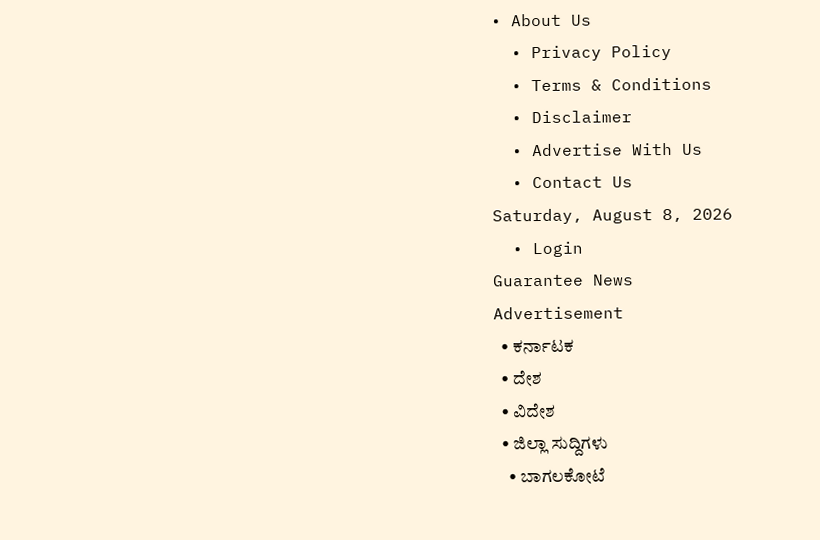• About Us
  • Privacy Policy
  • Terms & Conditions
  • Disclaimer
  • Advertise With Us
  • Contact Us
Saturday, August 8, 2026
  • Login
Guarantee News
Advertisement
  • ಕರ್ನಾಟಕ
  • ದೇಶ
  • ವಿದೇಶ
  • ಜಿಲ್ಲಾ ಸುದ್ದಿಗಳು
    • ಬಾಗಲಕೋಟೆ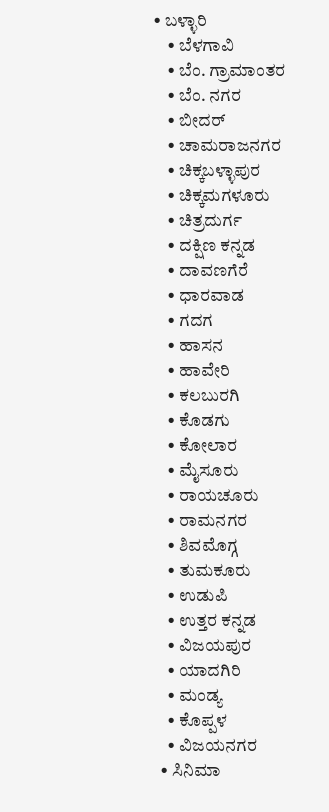• ಬಳ್ಳಾರಿ
    • ಬೆಳಗಾವಿ
    • ಬೆಂ. ಗ್ರಾಮಾಂತರ
    • ಬೆಂ. ನಗರ
    • ಬೀದರ್
    • ಚಾಮರಾಜನಗರ
    • ಚಿಕ್ಕಬಳ್ಳಾಪುರ
    • ಚಿಕ್ಕಮಗಳೂರು
    • ಚಿತ್ರದುರ್ಗ
    • ದಕ್ಷಿಣ ಕನ್ನಡ
    • ದಾವಣಗೆರೆ
    • ಧಾರವಾಡ
    • ಗದಗ
    • ಹಾಸನ
    • ಹಾವೇರಿ
    • ಕಲಬುರಗಿ
    • ಕೊಡಗು
    • ಕೋಲಾರ
    • ಮೈಸೂರು
    • ರಾಯಚೂರು
    • ರಾಮನಗರ
    • ಶಿವಮೊಗ್ಗ
    • ತುಮಕೂರು
    • ಉಡುಪಿ
    • ಉತ್ತರ ಕನ್ನಡ
    • ವಿಜಯಪುರ
    • ಯಾದಗಿರಿ
    • ಮಂಡ್ಯ
    • ಕೊಪ್ಪಳ
    • ವಿಜಯನಗರ
  • ಸಿನಿಮಾ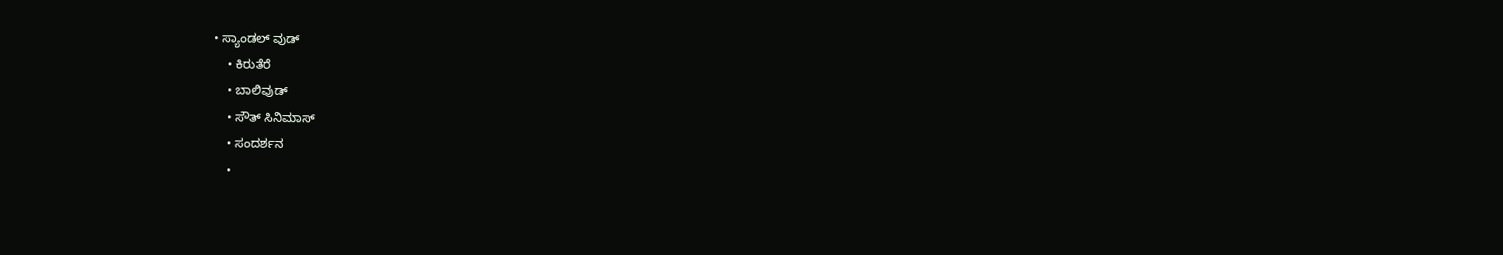• ಸ್ಯಾಂಡಲ್ ವುಡ್
    • ಕಿರುತೆರೆ
    • ಬಾಲಿವುಡ್
    • ಸೌತ್ ಸಿನಿಮಾಸ್
    • ಸಂದರ್ಶನ
    •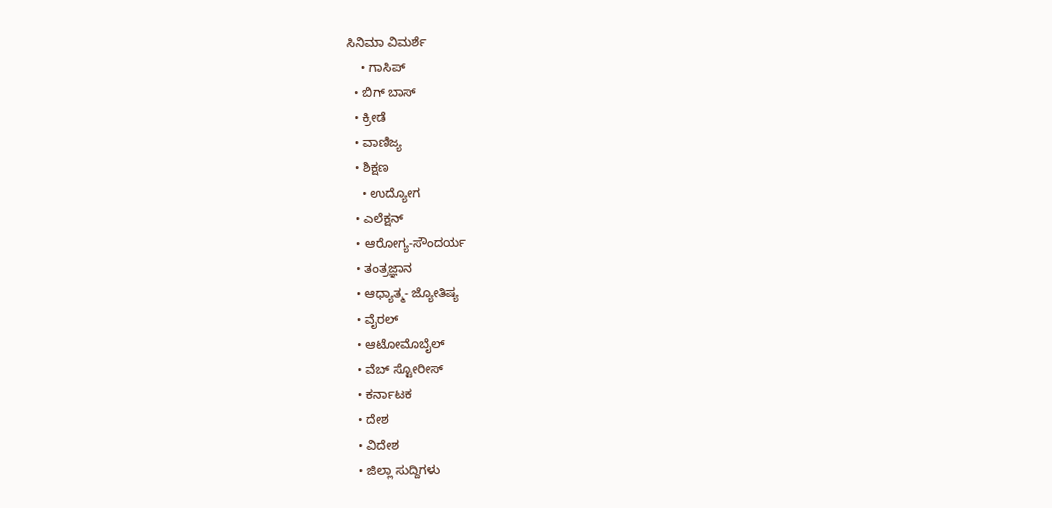ಸಿನಿಮಾ ವಿಮರ್ಶೆ
    • ಗಾಸಿಪ್
  • ಬಿಗ್ ಬಾಸ್
  • ಕ್ರೀಡೆ
  • ವಾಣಿಜ್ಯ
  • ಶಿಕ್ಷಣ
    • ಉದ್ಯೋಗ
  • ಎಲೆಕ್ಷನ್
  • ಆರೋಗ್ಯ-ಸೌಂದರ್ಯ
  • ತಂತ್ರಜ್ಞಾನ
  • ಆಧ್ಯಾತ್ಮ- ಜ್ಯೋತಿಷ್ಯ
  • ವೈರಲ್
  • ಆಟೋಮೊಬೈಲ್
  • ವೆಬ್ ಸ್ಟೋರೀಸ್
  • ಕರ್ನಾಟಕ
  • ದೇಶ
  • ವಿದೇಶ
  • ಜಿಲ್ಲಾ ಸುದ್ದಿಗಳು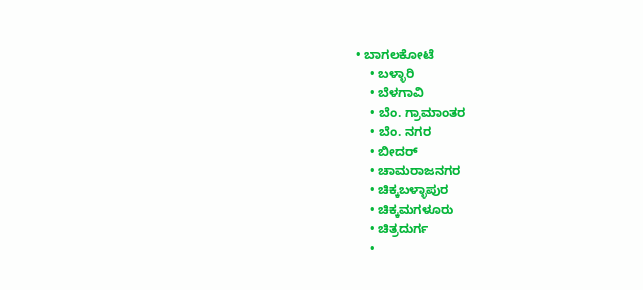• ಬಾಗಲಕೋಟೆ
    • ಬಳ್ಳಾರಿ
    • ಬೆಳಗಾವಿ
    • ಬೆಂ. ಗ್ರಾಮಾಂತರ
    • ಬೆಂ. ನಗರ
    • ಬೀದರ್
    • ಚಾಮರಾಜನಗರ
    • ಚಿಕ್ಕಬಳ್ಳಾಪುರ
    • ಚಿಕ್ಕಮಗಳೂರು
    • ಚಿತ್ರದುರ್ಗ
    •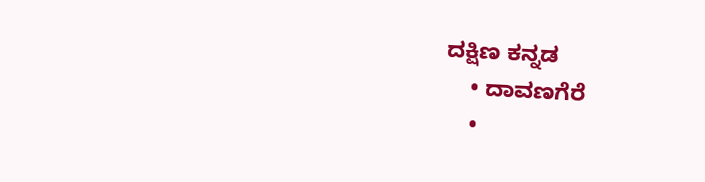ದಕ್ಷಿಣ ಕನ್ನಡ
    • ದಾವಣಗೆರೆ
    •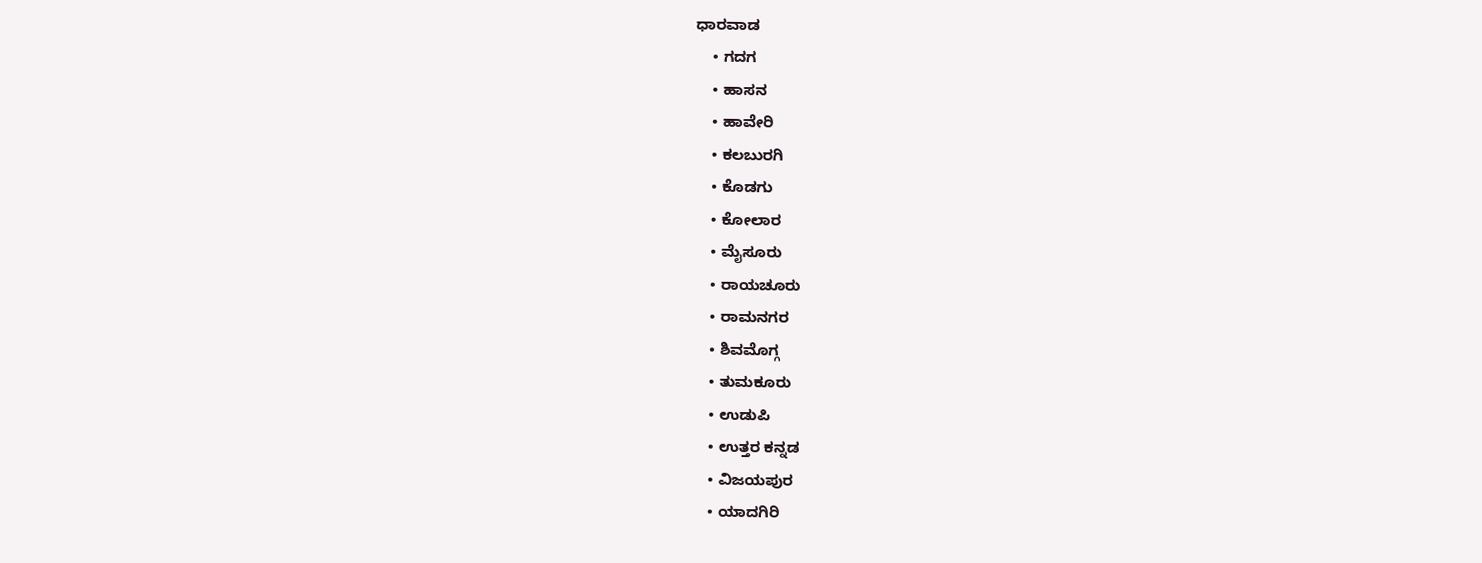ಧಾರವಾಡ
    • ಗದಗ
    • ಹಾಸನ
    • ಹಾವೇರಿ
    • ಕಲಬುರಗಿ
    • ಕೊಡಗು
    • ಕೋಲಾರ
    • ಮೈಸೂರು
    • ರಾಯಚೂರು
    • ರಾಮನಗರ
    • ಶಿವಮೊಗ್ಗ
    • ತುಮಕೂರು
    • ಉಡುಪಿ
    • ಉತ್ತರ ಕನ್ನಡ
    • ವಿಜಯಪುರ
    • ಯಾದಗಿರಿ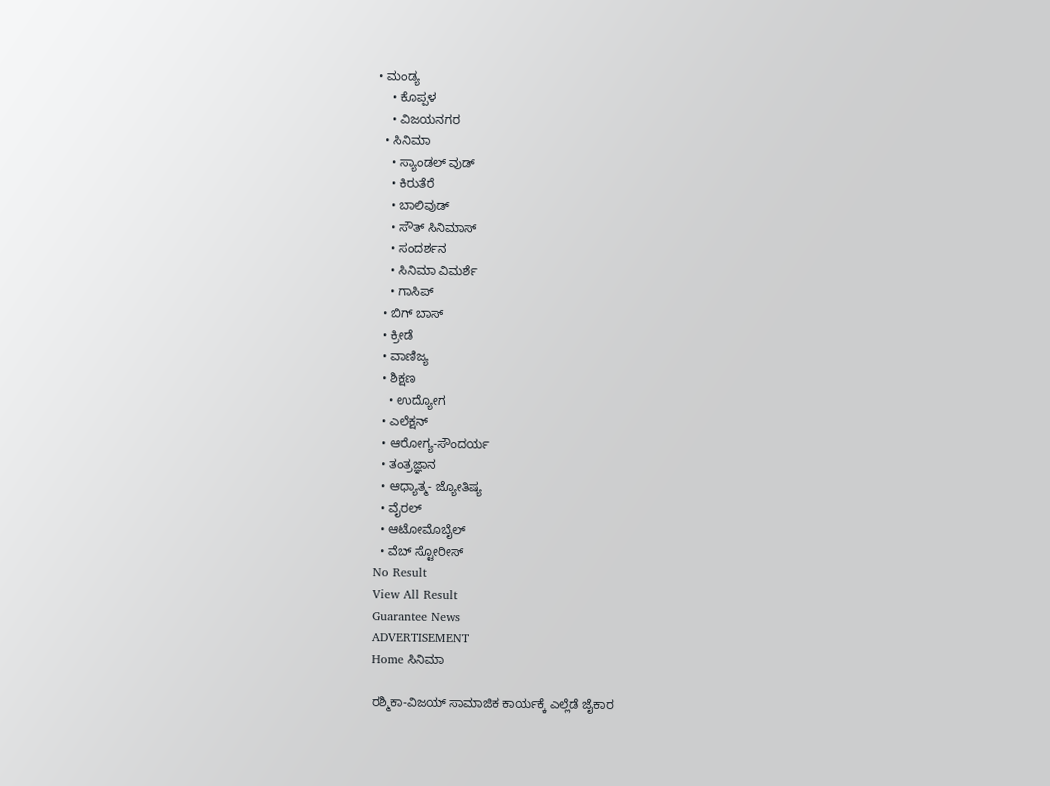• ಮಂಡ್ಯ
    • ಕೊಪ್ಪಳ
    • ವಿಜಯನಗರ
  • ಸಿನಿಮಾ
    • ಸ್ಯಾಂಡಲ್ ವುಡ್
    • ಕಿರುತೆರೆ
    • ಬಾಲಿವುಡ್
    • ಸೌತ್ ಸಿನಿಮಾಸ್
    • ಸಂದರ್ಶನ
    • ಸಿನಿಮಾ ವಿಮರ್ಶೆ
    • ಗಾಸಿಪ್
  • ಬಿಗ್ ಬಾಸ್
  • ಕ್ರೀಡೆ
  • ವಾಣಿಜ್ಯ
  • ಶಿಕ್ಷಣ
    • ಉದ್ಯೋಗ
  • ಎಲೆಕ್ಷನ್
  • ಆರೋಗ್ಯ-ಸೌಂದರ್ಯ
  • ತಂತ್ರಜ್ಞಾನ
  • ಆಧ್ಯಾತ್ಮ- ಜ್ಯೋತಿಷ್ಯ
  • ವೈರಲ್
  • ಆಟೋಮೊಬೈಲ್
  • ವೆಬ್ ಸ್ಟೋರೀಸ್
No Result
View All Result
Guarantee News
ADVERTISEMENT
Home ಸಿನಿಮಾ

ರಶ್ಮಿಕಾ-ವಿಜಯ್‌ ಸಾಮಾಜಿಕ ಕಾರ್ಯಕ್ಕೆ ಎಲ್ಲೆಡೆ ಜೈಕಾರ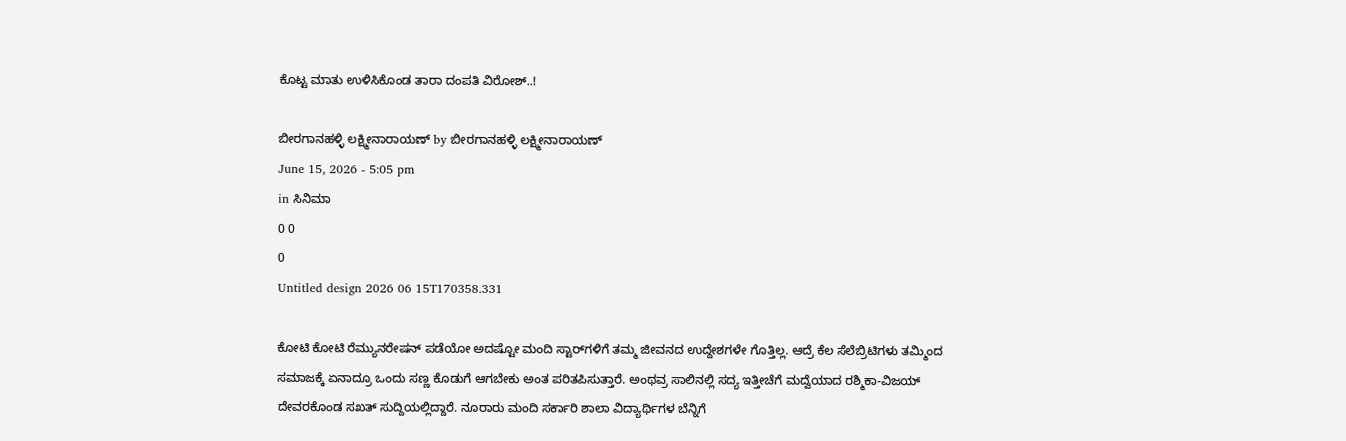ಕೊಟ್ಟ ಮಾತು ಉಳಿಸಿಕೊಂಡ ತಾರಾ ದಂಪತಿ ವಿರೋಶ್..!

ಬೀರಗಾನಹಳ್ಳಿ ಲಕ್ಷ್ಮೀನಾರಾಯಣ್ by ಬೀರಗಾನಹಳ್ಳಿ ಲಕ್ಷ್ಮೀನಾರಾಯಣ್
June 15, 2026 - 5:05 pm
in ಸಿನಿಮಾ
0 0
0
Untitled design 2026 06 15T170358.331

ಕೋಟಿ ಕೋಟಿ ರೆಮ್ಯುನರೇಷನ್ ಪಡೆಯೋ ಅದಷ್ಟೋ ಮಂದಿ ಸ್ಟಾರ್‌‌ಗಳಿಗೆ ತಮ್ಮ ಜೀವನದ ಉದ್ದೇಶಗಳೇ ಗೊತ್ತಿಲ್ಲ. ಆದ್ರೆ ಕೆಲ ಸೆಲೆಬ್ರಿಟಿಗಳು ತಮ್ಮಿಂದ ಸಮಾಜಕ್ಕೆ ಏನಾದ್ರೂ ಒಂದು ಸಣ್ಣ ಕೊಡುಗೆ ಆಗಬೇಕು ಅಂತ ಪರಿತಪಿಸುತ್ತಾರೆ. ಅಂಥವ್ರ ಸಾಲಿನಲ್ಲಿ ಸದ್ಯ ಇತ್ತೀಚೆಗೆ ಮದ್ವೆಯಾದ ರಶ್ಮಿಕಾ-ವಿಜಯ್ ದೇವರಕೊಂಡ ಸಖತ್ ಸುದ್ದಿಯಲ್ಲಿದ್ದಾರೆ. ನೂರಾರು ಮಂದಿ ಸರ್ಕಾರಿ ಶಾಲಾ ವಿದ್ಯಾರ್ಥಿಗಳ ಬೆನ್ನಿಗೆ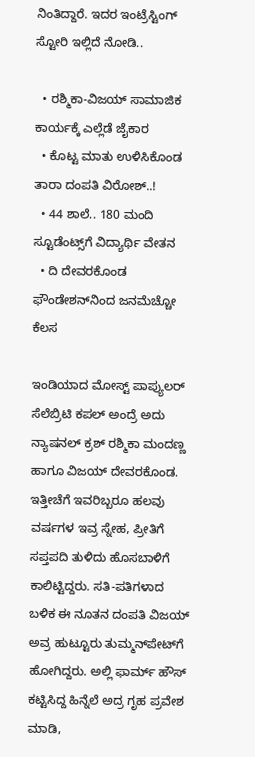ನಿಂತಿದ್ದಾರೆ. ಇದರ ಇಂಟ್ರೆಸ್ಟಿಂಗ್‌ ಸ್ಟೋರಿ ಇಲ್ಲಿದೆ ನೋಡಿ..

  • ರಶ್ಮಿಕಾ-ವಿಜಯ್‌ ಸಾಮಾಜಿಕ ಕಾರ್ಯಕ್ಕೆ ಎಲ್ಲೆಡೆ ಜೈಕಾರ
  • ಕೊಟ್ಟ ಮಾತು ಉಳಿಸಿಕೊಂಡ ತಾರಾ ದಂಪತಿ ವಿರೋಶ್..!
  • 44 ಶಾಲೆ.. 180 ಮಂದಿ ಸ್ಟೂಡೆಂಟ್ಸ್‌ಗೆ ವಿದ್ಯಾರ್ಥಿ ವೇತನ
  • ದಿ ದೇವರಕೊಂಡ ಫೌಂಡೇಶನ್‌‌ನಿಂದ ಜನಮೆಚ್ಚೋ ಕೆಲಸ

ಇಂಡಿಯಾದ ಮೋಸ್ಟ್ ಪಾಪ್ಯುಲರ್ ಸೆಲೆಬ್ರಿಟಿ ಕಪಲ್‌‌‌ ಅಂದ್ರೆ ಅದು ನ್ಯಾಷನಲ್ ಕ್ರಶ್ ರಶ್ಮಿಕಾ ಮಂದಣ್ಣ ಹಾಗೂ ವಿಜಯ್ ದೇವರಕೊಂಡ. ಇತ್ತೀಚೆಗೆ ಇವರಿಬ್ಬರೂ ಹಲವು ವರ್ಷಗಳ ಇವ್ರ ಸ್ನೇಹ, ಪ್ರೀತಿಗೆ ಸಪ್ತಪದಿ ತುಳಿದು ಹೊಸಬಾಳಿಗೆ ಕಾಲಿಟ್ಟಿದ್ದರು. ಸತಿ-ಪತಿಗಳಾದ ಬಳಿಕ ಈ ನೂತನ ದಂಪತಿ ವಿಜಯ್ ಅವ್ರ ಹುಟ್ಟೂರು ತುಮ್ಮನ್‌ಪೇಟ್‌ಗೆ ಹೋಗಿದ್ದರು. ಅಲ್ಲಿ ಫಾರ್ಮ್ ಹೌಸ್‌‌‌ ಕಟ್ಟಿಸಿದ್ದ ಹಿನ್ನೆಲೆ ಅದ್ರ ಗೃಹ ಪ್ರವೇಶ ಮಾಡಿ,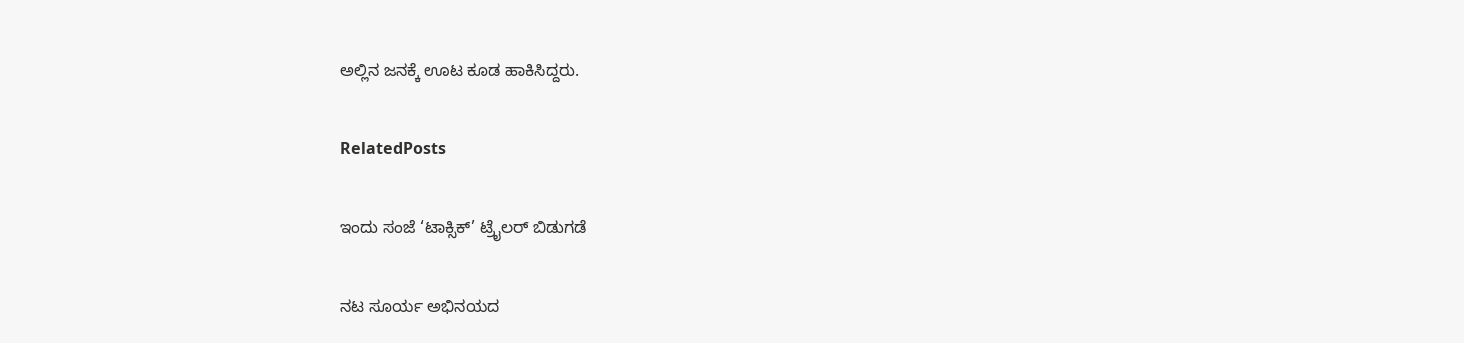ಅಲ್ಲಿನ ಜನಕ್ಕೆ ಊಟ ಕೂಡ ಹಾಕಿಸಿದ್ದರು.

RelatedPosts

ಇಂದು ಸಂಜೆ ‘ಟಾಕ್ಸಿಕ್’ ಟ್ರೈಲರ್ ಬಿಡುಗಡೆ

ನಟ ಸೂರ್ಯ ಅಭಿನಯದ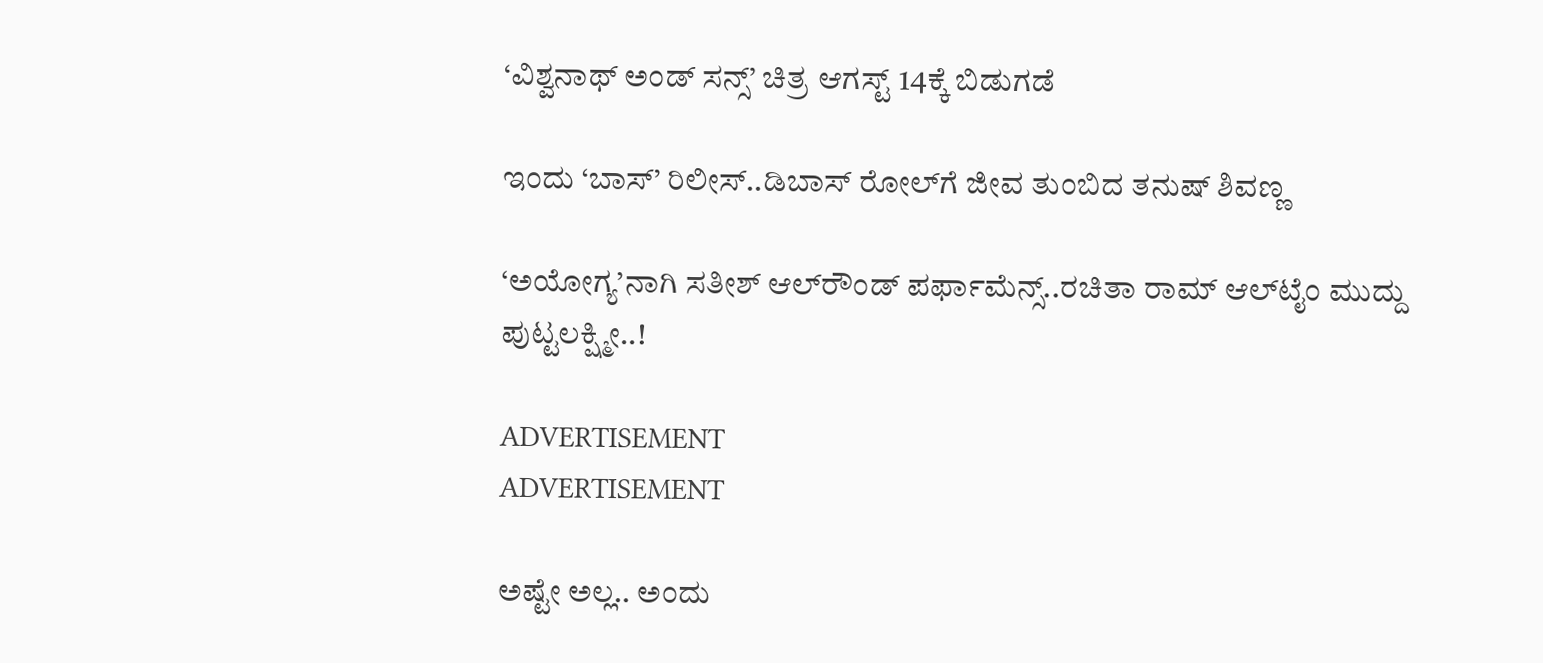‘ವಿಶ್ವನಾಥ್ ಅಂಡ್ ಸನ್ಸ್’ ಚಿತ್ರ ಆಗಸ್ಟ್ 14ಕ್ಕೆ ಬಿಡುಗಡೆ

ಇಂದು ‘ಬಾಸ್’ ರಿಲೀಸ್..ಡಿಬಾಸ್ ರೋಲ್‌ಗೆ ಜೀವ ತುಂಬಿದ ತನುಷ್ ಶಿವಣ್ಣ

‘ಅಯೋಗ್ಯ’ನಾಗಿ ಸತೀಶ್ ಆಲ್‌ರೌಂಡ್ ಪರ್ಫಾಮೆನ್ಸ್..ರಚಿತಾ ರಾಮ್ ಆಲ್‌‌ಟೈಂ ಮುದ್ದು ಪುಟ್ಟಲಕ್ಷ್ಮೀ..!

ADVERTISEMENT
ADVERTISEMENT

ಅಷ್ಟೇ ಅಲ್ಲ.. ಅಂದು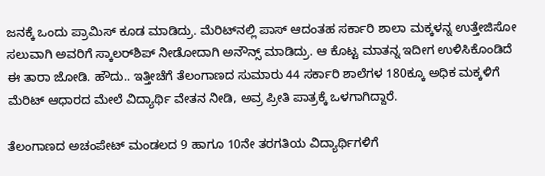ಜನಕ್ಕೆ ಒಂದು ಪ್ರಾಮಿಸ್ ಕೂಡ ಮಾಡಿದ್ರು. ಮೆರಿಟ್‌‌ನಲ್ಲಿ ಪಾಸ್ ಆದಂತಹ ಸರ್ಕಾರಿ ಶಾಲಾ ಮಕ್ಕಳನ್ನ ಉತ್ತೇಜಿಸೋ ಸಲುವಾಗಿ ಅವರಿಗೆ ಸ್ಕಾಲರ್‌ಶಿಪ್ ನೀಡೋದಾಗಿ ಅನೌನ್ಸ್ ಮಾಡಿದ್ರು. ಆ ಕೊಟ್ಟ ಮಾತನ್ನ ಇದೀಗ ಉಳಿಸಿಕೊಂಡಿದೆ ಈ ತಾರಾ ಜೋಡಿ. ಹೌದು.. ಇತ್ತೀಚೆಗೆ ತೆಲಂಗಾಣದ ಸುಮಾರು 44 ಸರ್ಕಾರಿ ಶಾಲೆಗಳ 180ಕ್ಕೂ ಅಧಿಕ ಮಕ್ಕಳಿಗೆ ಮೆರಿಟ್ ಆಧಾರದ ಮೇಲೆ ವಿದ್ಯಾರ್ಥಿ ವೇತನ ನೀಡಿ, ಅವ್ರ ಪ್ರೀತಿ ಪಾತ್ರಕ್ಕೆ ಒಳಗಾಗಿದ್ದಾರೆ.

ತೆಲಂಗಾಣದ ಅಚಂಪೇಟ್ ಮಂಡಲದ 9 ಹಾಗೂ 10ನೇ ತರಗತಿಯ ವಿದ್ಯಾರ್ಥಿಗಳಿಗೆ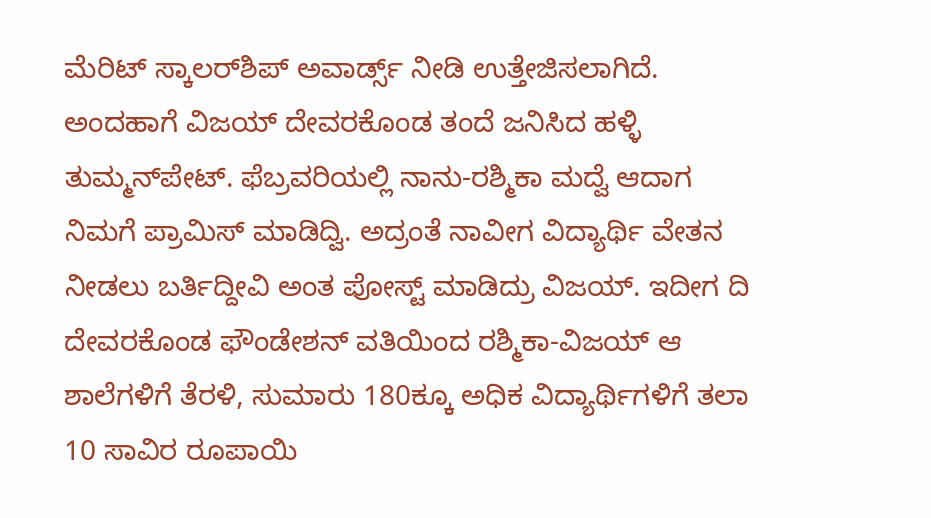ಮೆರಿಟ್ ಸ್ಕಾಲರ್‌ಶಿಪ್ ಅವಾರ್ಡ್ಸ್‌‌ ನೀಡಿ ಉತ್ತೇಜಿಸಲಾಗಿದೆ. ಅಂದಹಾಗೆ ವಿಜಯ್ ದೇವರಕೊಂಡ ತಂದೆ ಜನಿಸಿದ ಹಳ್ಳಿ ತುಮ್ಮನ್‌ಪೇಟ್. ಫೆಬ್ರವರಿಯಲ್ಲಿ ನಾನು-ರಶ್ಮಿಕಾ ಮದ್ವೆ ಆದಾಗ ನಿಮಗೆ ಪ್ರಾಮಿಸ್ ಮಾಡಿದ್ವಿ. ಅದ್ರಂತೆ ನಾವೀಗ ವಿದ್ಯಾರ್ಥಿ ವೇತನ ನೀಡಲು ಬರ್ತಿದ್ದೀವಿ ಅಂತ ಪೋಸ್ಟ್ ಮಾಡಿದ್ರು ವಿಜಯ್. ಇದೀಗ ದಿ ದೇವರಕೊಂಡ ಫೌಂಡೇಶನ್‌‌ ವತಿಯಿಂದ ರಶ್ಮಿಕಾ-ವಿಜಯ್ ಆ ಶಾಲೆಗಳಿಗೆ ತೆರಳಿ, ಸುಮಾರು 180ಕ್ಕೂ ಅಧಿಕ ವಿದ್ಯಾರ್ಥಿಗಳಿಗೆ ತಲಾ 10 ಸಾವಿರ ರೂಪಾಯಿ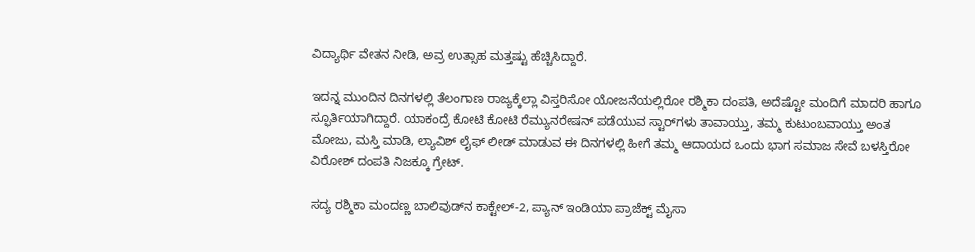ವಿದ್ಯಾರ್ಥಿ ವೇತನ ನೀಡಿ, ಅವ್ರ ಉತ್ಸಾಹ ಮತ್ತಷ್ಟು ಹೆಚ್ಚಿಸಿದ್ದಾರೆ.

ಇದನ್ನ ಮುಂದಿನ ದಿನಗಳಲ್ಲಿ ತೆಲಂಗಾಣ ರಾಜ್ಯಕ್ಕೆಲ್ಲಾ ವಿಸ್ತರಿಸೋ ಯೋಜನೆಯಲ್ಲಿರೋ ರಶ್ಮಿಕಾ ದಂಪತಿ, ಅದೆಷ್ಟೋ ಮಂದಿಗೆ ಮಾದರಿ ಹಾಗೂ ಸ್ಫೂರ್ತಿಯಾಗಿದ್ದಾರೆ. ಯಾಕಂದ್ರೆ ಕೋಟಿ ಕೋಟಿ ರೆಮ್ಯುನರೇಷನ್ ಪಡೆಯುವ ಸ್ಟಾರ್‌ಗಳು ತಾವಾಯ್ತು, ತಮ್ಮ ಕುಟುಂಬವಾಯ್ತು ಅಂತ ಮೋಜು, ಮಸ್ತಿ ಮಾಡಿ, ಲ್ಯಾವಿಶ್ ಲೈಫ್ ಲೀಡ್ ಮಾಡುವ ಈ ದಿನಗಳಲ್ಲಿ ಹೀಗೆ ತಮ್ಮ ಆದಾಯದ ಒಂದು ಭಾಗ ಸಮಾಜ ಸೇವೆ ಬಳಸ್ತಿರೋ ವಿರೋಶ್ ದಂಪತಿ ನಿಜಕ್ಕೂ ಗ್ರೇಟ್.

ಸದ್ಯ ರಶ್ಮಿಕಾ ಮಂದಣ್ಣ ಬಾಲಿವುಡ್‌ನ ಕಾಕ್ಟೇಲ್-2, ಪ್ಯಾನ್ ಇಂಡಿಯಾ ಪ್ರಾಜೆಕ್ಟ್ ಮೈಸಾ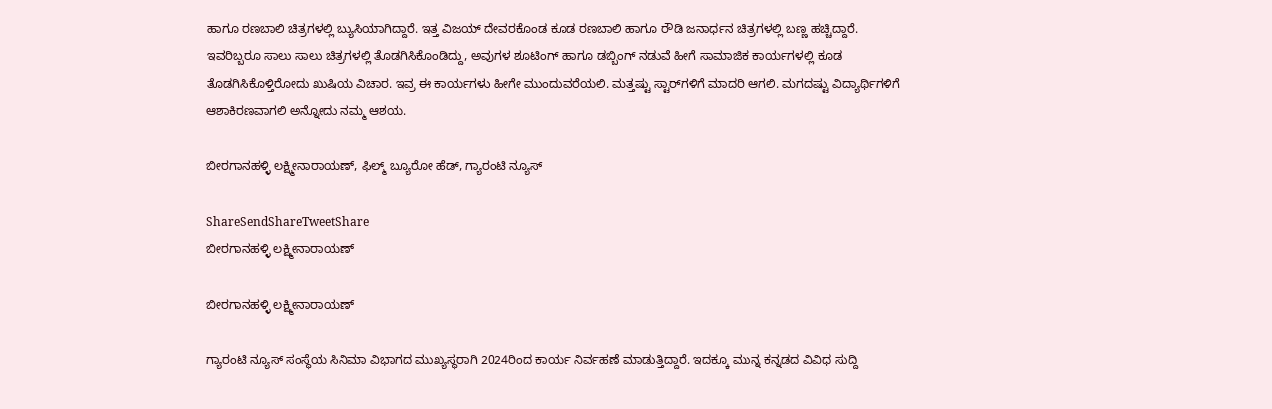ಹಾಗೂ ರಣಬಾಲಿ ಚಿತ್ರಗಳಲ್ಲಿ ಬ್ಯುಸಿಯಾಗಿದ್ದಾರೆ. ಇತ್ತ ವಿಜಯ್ ದೇವರಕೊಂಡ ಕೂಡ ರಣಬಾಲಿ ಹಾಗೂ ರೌಡಿ ಜನಾರ್ಧನ ಚಿತ್ರಗಳಲ್ಲಿ ಬಣ್ಣ ಹಚ್ಚಿದ್ದಾರೆ. ಇವರಿಬ್ಬರೂ ಸಾಲು ಸಾಲು ಚಿತ್ರಗಳಲ್ಲಿ ತೊಡಗಿಸಿಕೊಂಡಿದ್ದು, ಅವುಗಳ ಶೂಟಿಂಗ್ ಹಾಗೂ ಡಬ್ಬಿಂಗ್ ನಡುವೆ ಹೀಗೆ ಸಾಮಾಜಿಕ ಕಾರ್ಯಗಳಲ್ಲಿ ಕೂಡ ತೊಡಗಿಸಿಕೊಳ್ತಿರೋದು ಖುಷಿಯ ವಿಚಾರ. ಇವ್ರ ಈ ಕಾರ್ಯಗಳು ಹೀಗೇ ಮುಂದುವರೆಯಲಿ. ಮತ್ತಷ್ಟು ಸ್ಟಾರ್‌ಗಳಿಗೆ ಮಾದರಿ ಆಗಲಿ. ಮಗದಷ್ಟು ವಿದ್ಯಾರ್ಥಿಗಳಿಗೆ ಆಶಾಕಿರಣವಾಗಲಿ ಅನ್ನೋದು ನಮ್ಮ ಆಶಯ.

ಬೀರಗಾನಹಳ್ಳಿ ಲಕ್ಷ್ಮೀನಾರಾಯಣ್, ಫಿಲ್ಮ್ ಬ್ಯೂರೋ ಹೆಡ್, ಗ್ಯಾರಂಟಿ ನ್ಯೂಸ್

ShareSendShareTweetShare
ಬೀರಗಾನಹಳ್ಳಿ ಲಕ್ಷ್ಮೀನಾರಾಯಣ್

ಬೀರಗಾನಹಳ್ಳಿ ಲಕ್ಷ್ಮೀನಾರಾಯಣ್

ಗ್ಯಾರಂಟಿ ನ್ಯೂಸ್ ಸಂಸ್ಥೆಯ ಸಿನಿಮಾ ವಿಭಾಗದ ಮುಖ್ಯಸ್ಥರಾಗಿ 2024ರಿಂದ ಕಾರ್ಯ ನಿರ್ವಹಣೆ ಮಾಡುತ್ತಿದ್ದಾರೆ. ಇದಕ್ಕೂ ಮುನ್ನ ಕನ್ನಡದ ವಿವಿಧ ಸುದ್ದಿ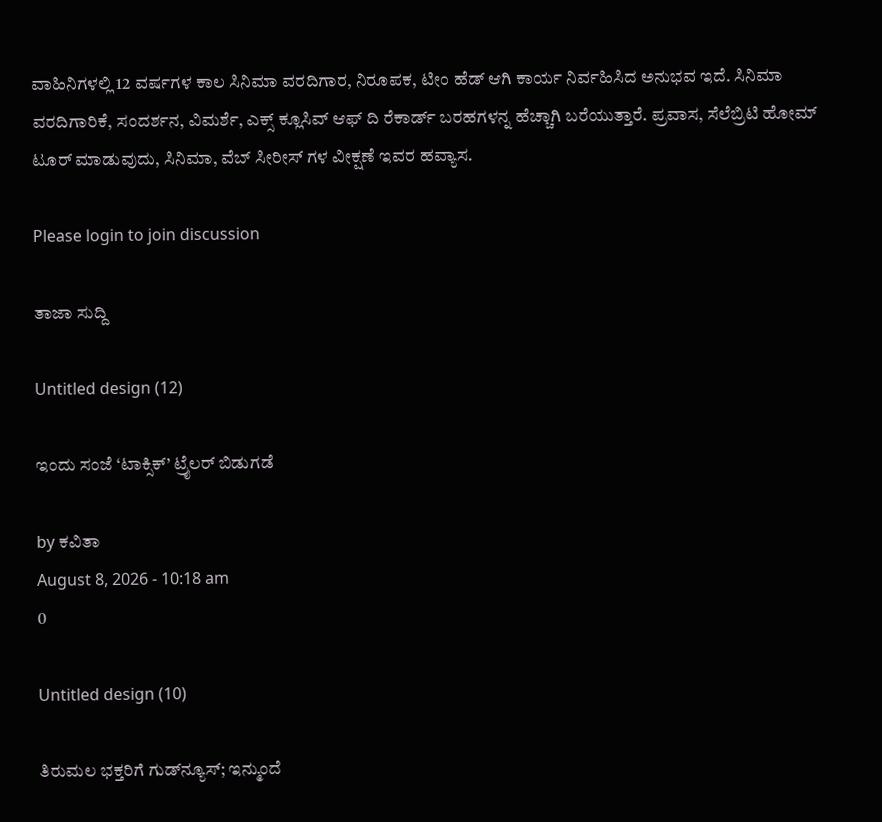ವಾಹಿನಿಗಳಲ್ಲಿ 12 ವರ್ಷಗಳ ಕಾಲ ಸಿನಿಮಾ ವರದಿಗಾರ, ನಿರೂಪಕ, ಟೀಂ ಹೆಡ್ ಆಗಿ ಕಾರ್ಯ ನಿರ್ವಹಿಸಿದ ಅನುಭವ ಇದೆ. ಸಿನಿಮಾ ವರದಿಗಾರಿಕೆ, ಸಂದರ್ಶನ, ವಿಮರ್ಶೆ, ಎಕ್ಸ್ ಕ್ಲೂಸಿವ್ ಆಫ್ ದಿ ರೆಕಾರ್ಡ್ ಬರಹಗಳನ್ನ ಹೆಚ್ಚಾಗಿ ಬರೆಯುತ್ತಾರೆ. ಪ್ರವಾಸ, ಸೆಲೆಬ್ರಿಟಿ ಹೋಮ್ ಟೂರ್ ಮಾಡುವುದು, ಸಿನಿಮಾ, ವೆಬ್ ಸೀರೀಸ್ ಗಳ ವೀಕ್ಷಣೆ ಇವರ ಹವ್ಯಾಸ.

Please login to join discussion

ತಾಜಾ ಸುದ್ದಿ

Untitled design (12)

ಇಂದು ಸಂಜೆ ‘ಟಾಕ್ಸಿಕ್’ ಟ್ರೈಲರ್ ಬಿಡುಗಡೆ

by ಕವಿತಾ
August 8, 2026 - 10:18 am
0

Untitled design (10)

ತಿರುಮಲ ಭಕ್ತರಿಗೆ ಗುಡ್‌ನ್ಯೂಸ್; ಇನ್ಮುಂದೆ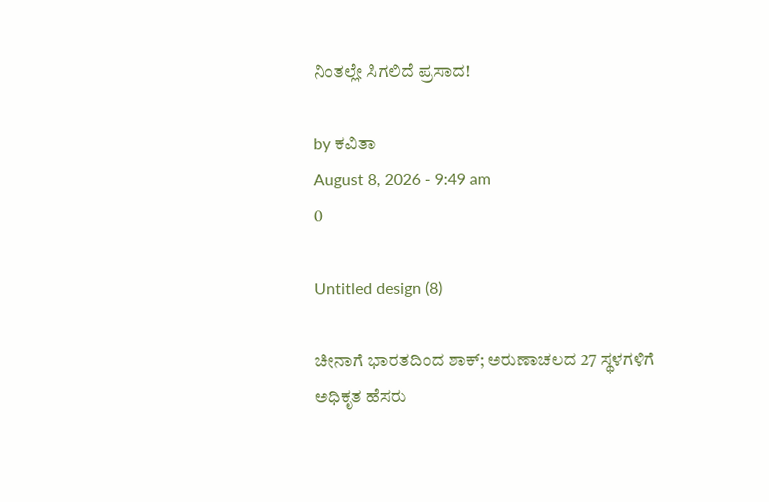ನಿಂತಲ್ಲೇ ಸಿಗಲಿದೆ ಪ್ರಸಾದ!

by ಕವಿತಾ
August 8, 2026 - 9:49 am
0

Untitled design (8)

ಚೀನಾಗೆ ಭಾರತದಿಂದ ಶಾಕ್; ಅರುಣಾಚಲದ 27 ಸ್ಥಳಗಳಿಗೆ ಅಧಿಕೃತ ಹೆಸರು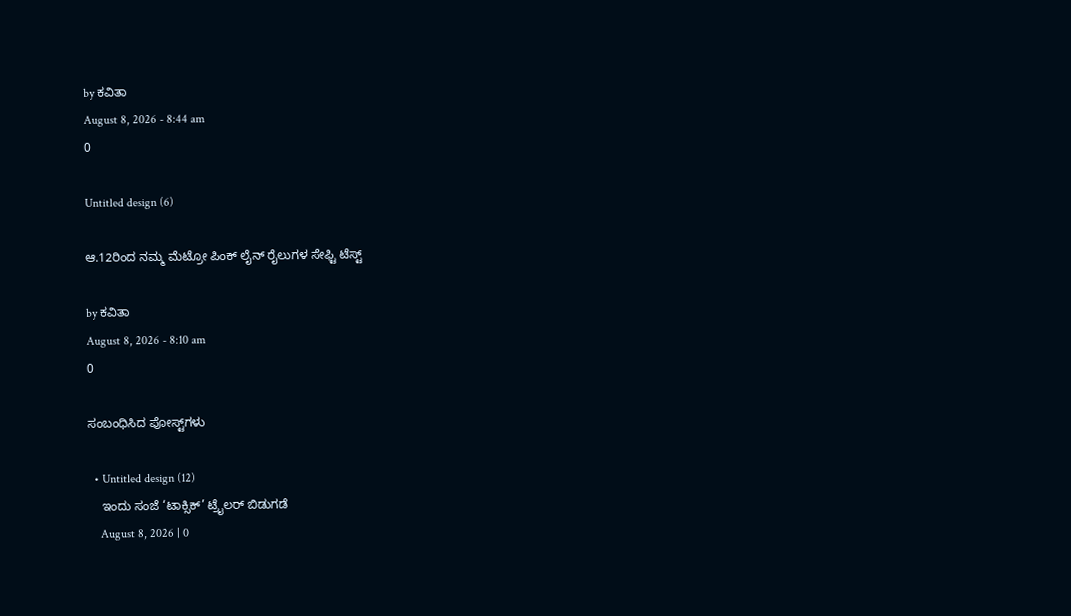by ಕವಿತಾ
August 8, 2026 - 8:44 am
0

Untitled design (6)

ಆ.12ರಿಂದ ನಮ್ಮ ಮೆಟ್ರೋ ಪಿಂಕ್ ಲೈನ್ ರೈಲುಗಳ ಸೇಫ್ಟಿ ಟೆಸ್ಟ್

by ಕವಿತಾ
August 8, 2026 - 8:10 am
0

ಸಂಬಂಧಿಸಿದ ಪೋಸ್ಟ್‌ಗಳು

  • Untitled design (12)
    ಇಂದು ಸಂಜೆ ‘ಟಾಕ್ಸಿಕ್’ ಟ್ರೈಲರ್ ಬಿಡುಗಡೆ
    August 8, 2026 | 0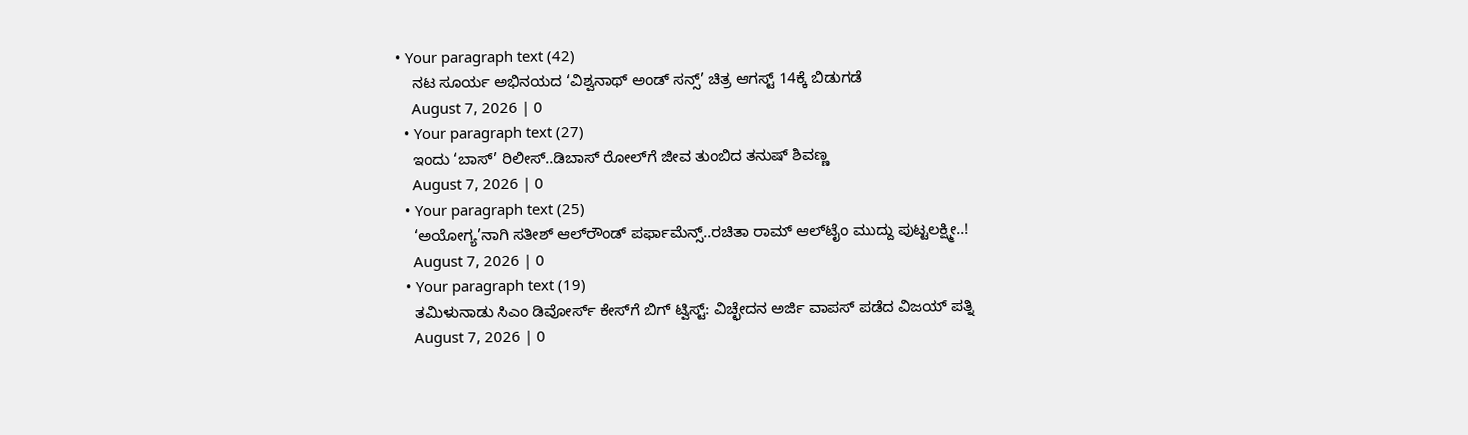• Your paragraph text (42)
    ನಟ ಸೂರ್ಯ ಅಭಿನಯದ ‘ವಿಶ್ವನಾಥ್ ಅಂಡ್ ಸನ್ಸ್’ ಚಿತ್ರ ಆಗಸ್ಟ್ 14ಕ್ಕೆ ಬಿಡುಗಡೆ
    August 7, 2026 | 0
  • Your paragraph text (27)
    ಇಂದು ‘ಬಾಸ್’ ರಿಲೀಸ್..ಡಿಬಾಸ್ ರೋಲ್‌ಗೆ ಜೀವ ತುಂಬಿದ ತನುಷ್ ಶಿವಣ್ಣ
    August 7, 2026 | 0
  • Your paragraph text (25)
    ‘ಅಯೋಗ್ಯ’ನಾಗಿ ಸತೀಶ್ ಆಲ್‌ರೌಂಡ್ ಪರ್ಫಾಮೆನ್ಸ್..ರಚಿತಾ ರಾಮ್ ಆಲ್‌‌ಟೈಂ ಮುದ್ದು ಪುಟ್ಟಲಕ್ಷ್ಮೀ..!
    August 7, 2026 | 0
  • Your paragraph text (19)
    ತಮಿಳುನಾಡು ಸಿಎಂ ಡಿವೋರ್ಸ್ ಕೇಸ್‌ಗೆ ಬಿಗ್ ಟ್ವಿಸ್ಟ್: ವಿಚ್ಛೇದನ ಅರ್ಜಿ ವಾಪಸ್ ಪಡೆದ ವಿಜಯ್ ಪತ್ನಿ
    August 7, 2026 | 0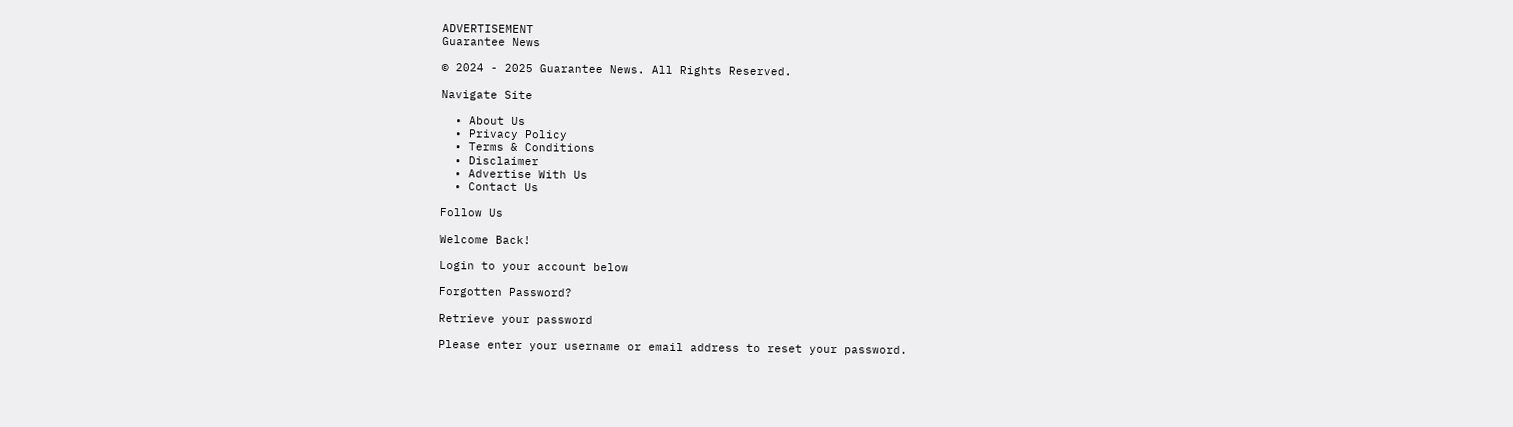ADVERTISEMENT
Guarantee News

© 2024 - 2025 Guarantee News. All Rights Reserved.

Navigate Site

  • About Us
  • Privacy Policy
  • Terms & Conditions
  • Disclaimer
  • Advertise With Us
  • Contact Us

Follow Us

Welcome Back!

Login to your account below

Forgotten Password?

Retrieve your password

Please enter your username or email address to reset your password.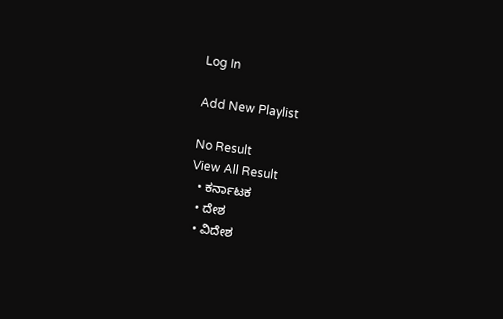Log In

Add New Playlist

No Result
View All Result
  • ಕರ್ನಾಟಕ
  • ದೇಶ
  • ವಿದೇಶ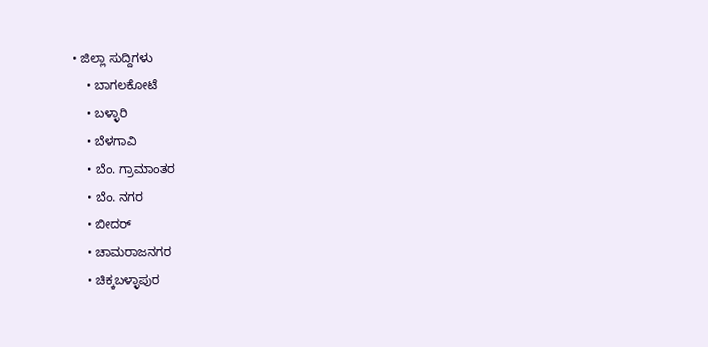• ಜಿಲ್ಲಾ ಸುದ್ದಿಗಳು
    • ಬಾಗಲಕೋಟೆ
    • ಬಳ್ಳಾರಿ
    • ಬೆಳಗಾವಿ
    • ಬೆಂ. ಗ್ರಾಮಾಂತರ
    • ಬೆಂ. ನಗರ
    • ಬೀದರ್
    • ಚಾಮರಾಜನಗರ
    • ಚಿಕ್ಕಬಳ್ಳಾಪುರ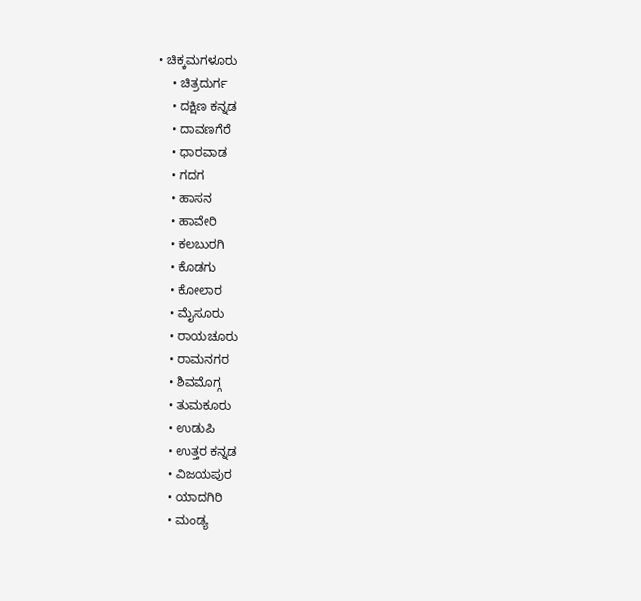• ಚಿಕ್ಕಮಗಳೂರು
    • ಚಿತ್ರದುರ್ಗ
    • ದಕ್ಷಿಣ ಕನ್ನಡ
    • ದಾವಣಗೆರೆ
    • ಧಾರವಾಡ
    • ಗದಗ
    • ಹಾಸನ
    • ಹಾವೇರಿ
    • ಕಲಬುರಗಿ
    • ಕೊಡಗು
    • ಕೋಲಾರ
    • ಮೈಸೂರು
    • ರಾಯಚೂರು
    • ರಾಮನಗರ
    • ಶಿವಮೊಗ್ಗ
    • ತುಮಕೂರು
    • ಉಡುಪಿ
    • ಉತ್ತರ ಕನ್ನಡ
    • ವಿಜಯಪುರ
    • ಯಾದಗಿರಿ
    • ಮಂಡ್ಯ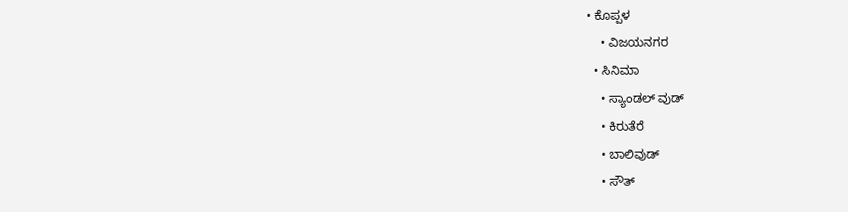• ಕೊಪ್ಪಳ
    • ವಿಜಯನಗರ
  • ಸಿನಿಮಾ
    • ಸ್ಯಾಂಡಲ್ ವುಡ್
    • ಕಿರುತೆರೆ
    • ಬಾಲಿವುಡ್
    • ಸೌತ್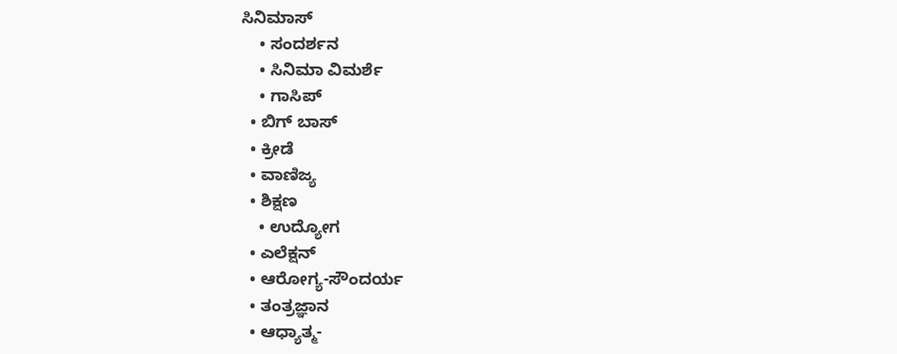ಸಿನಿಮಾಸ್
    • ಸಂದರ್ಶನ
    • ಸಿನಿಮಾ ವಿಮರ್ಶೆ
    • ಗಾಸಿಪ್
  • ಬಿಗ್ ಬಾಸ್
  • ಕ್ರೀಡೆ
  • ವಾಣಿಜ್ಯ
  • ಶಿಕ್ಷಣ
    • ಉದ್ಯೋಗ
  • ಎಲೆಕ್ಷನ್
  • ಆರೋಗ್ಯ-ಸೌಂದರ್ಯ
  • ತಂತ್ರಜ್ಞಾನ
  • ಆಧ್ಯಾತ್ಮ-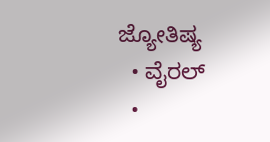ಜ್ಯೋತಿಷ್ಯ
  • ವೈರಲ್
  •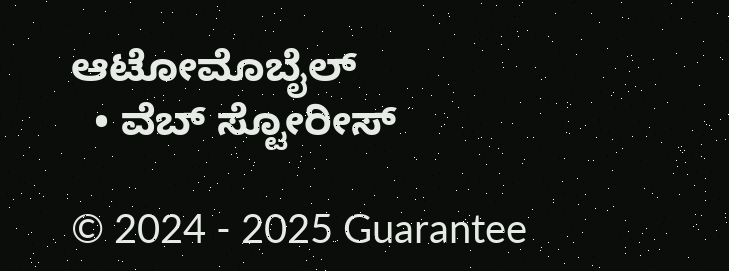ಆಟೋಮೊಬೈಲ್
  • ವೆಬ್ ಸ್ಟೋರೀಸ್

© 2024 - 2025 Guarantee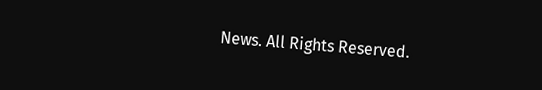News. All Rights Reserved.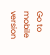Go to mobile version